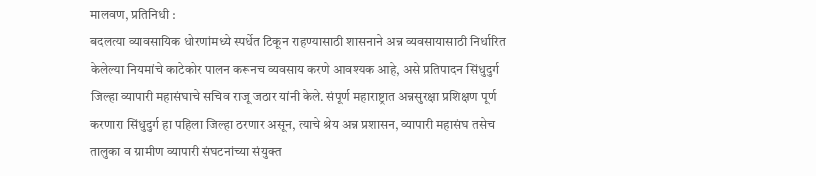मालवण, प्रतिनिधी :
बदलत्या व्यावसायिक धोरणांमध्ये स्पर्धेत टिकून राहण्यासाठी शासनाने अन्न व्यवसायासाठी निर्धारित केलेल्या नियमांचे काटेकोर पालन करूनच व्यवसाय करणे आवश्यक आहे, असे प्रतिपादन सिंधुदुर्ग जिल्हा व्यापारी महासंघाचे सचिव राजू जठार यांनी केले. संपूर्ण महाराष्ट्रात अन्नसुरक्षा प्रशिक्षण पूर्ण करणारा सिंधुदुर्ग हा पहिला जिल्हा ठरणार असून, त्याचे श्रेय अन्न प्रशासन, व्यापारी महासंघ तसेच तालुका व ग्रामीण व्यापारी संघटनांच्या संयुक्त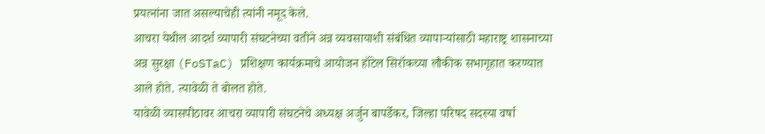प्रयत्नांना जात असल्याचेही त्यांनी नमूद केले.
आचरा येथील आदर्श व्यापारी संघटनेच्या वतीने अन्न व्यवसायाशी संबंधित व्यापाऱ्यांसाठी महाराष्ट्र शासनाच्या अन्न सुरक्षा (FoSTaC) प्रशिक्षण कार्यक्रमाचे आयोजन हॉटेल सिरॉकच्या लौकीक सभागृहात करण्यात आले होते. त्यावेळी ते बोलत होते.
यावेळी व्यासपीठावर आचरा व्यापारी संघटनेचे अध्यक्ष अर्जुन बापर्डेकर, जिल्हा परिषद सदस्या वर्षा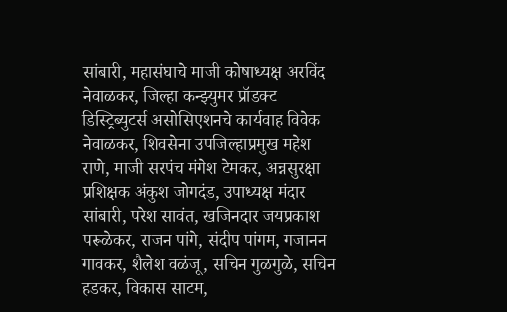सांबारी, महासंघाचे माजी कोषाध्यक्ष अरविंद नेवाळकर, जिल्हा कन्झ्युमर प्रॉडक्ट डिस्ट्रिब्युटर्स असोसिएशनचे कार्यवाह विवेक नेवाळकर, शिवसेना उपजिल्हाप्रमुख महेश राणे, माजी सरपंच मंगेश टेमकर, अन्नसुरक्षा प्रशिक्षक अंकुश जोगदंड, उपाध्यक्ष मंदार सांबारी, परेश सावंत, खजिनदार जयप्रकाश परूळेकर, राजन पांगे, संदीप पांगम, गजानन गावकर, शैलेश वळंजू, सचिन गुळगुळे, सचिन हडकर, विकास साटम,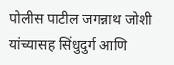पोलीस पाटील जगन्नाथ जोशी यांच्यासह सिंधुदुर्ग आणि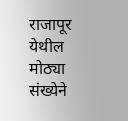राजापूर येथील मोठ्या संख्येने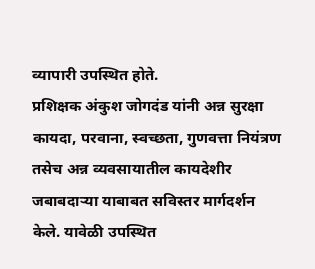व्यापारी उपस्थित होते.
प्रशिक्षक अंकुश जोगदंड यांनी अन्न सुरक्षा कायदा, परवाना, स्वच्छता, गुणवत्ता नियंत्रण तसेच अन्न व्यवसायातील कायदेशीर जबाबदाऱ्या याबाबत सविस्तर मार्गदर्शन केले. यावेळी उपस्थित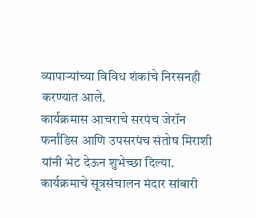व्यापाऱ्यांच्या विविध शंकांचे निरसनही करण्यात आले.
कार्यक्रमास आचराचे सरपंच जेरॉन फर्नांडिस आणि उपसरपंच संतोष मिराशी यांनी भेट देऊन शुभेच्छा दिल्या. कार्यक्रमाचे सूत्रसंचालन मंदार सांबारी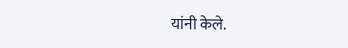यांनी केले.